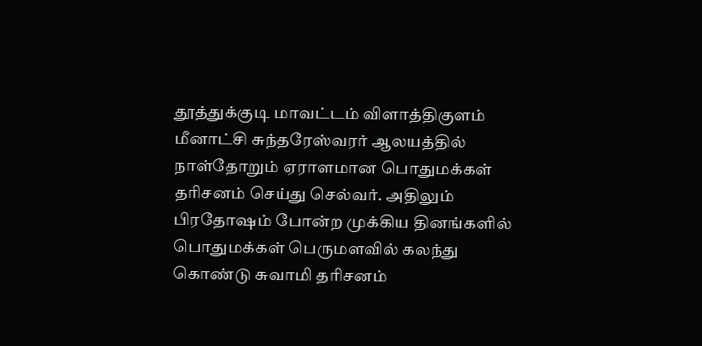தூத்துக்குடி மாவட்டம் விளாத்திகுளம் மீனாட்சி சுந்தரேஸ்வரர் ஆலயத்தில் நாள்தோறும் ஏராளமான பொதுமக்கள் தரிசனம் செய்து செல்வர். அதிலும் பிரதோஷம் போன்ற முக்கிய தினங்களில் பொதுமக்கள் பெருமளவில் கலந்து கொண்டு சுவாமி தரிசனம்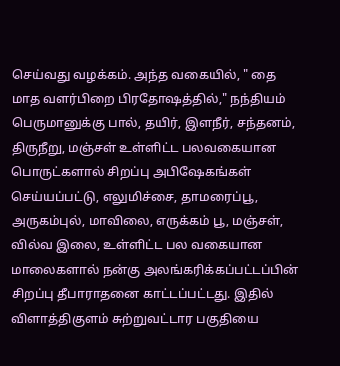செய்வது வழக்கம். அந்த வகையில், " தை மாத வளர்பிறை பிரதோஷத்தில்," நந்தியம் பெருமானுக்கு பால், தயிர், இளநீர், சந்தனம், திருநீறு, மஞ்சள் உள்ளிட்ட பலவகையான பொருட்களால் சிறப்பு அபிஷேகங்கள் செய்யப்பட்டு, எலுமிச்சை, தாமரைப்பூ, அருகம்புல், மாவிலை, எருக்கம் பூ, மஞ்சள், வில்வ இலை, உள்ளிட்ட பல வகையான மாலைகளால் நன்கு அலங்கரிக்கப்பட்டப்பின் சிறப்பு தீபாராதனை காட்டப்பட்டது. இதில் விளாத்திகுளம் சுற்றுவட்டார பகுதியை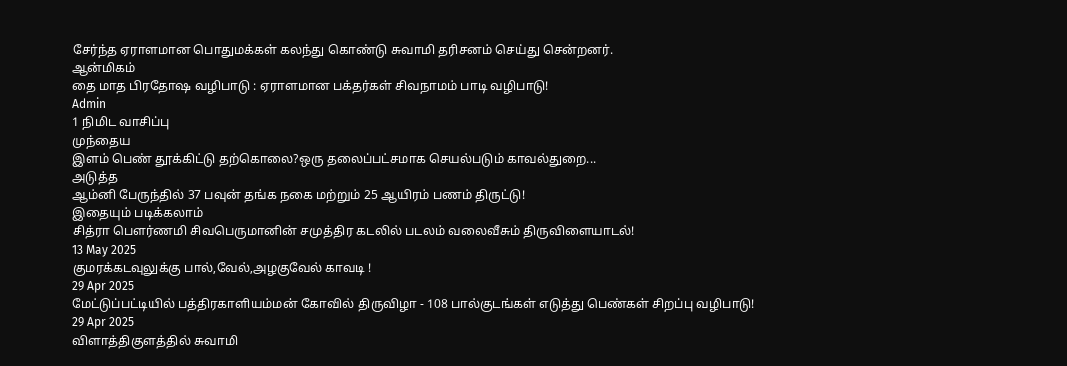சேர்ந்த ஏராளமான பொதுமக்கள் கலந்து கொண்டு சுவாமி தரிசனம் செய்து சென்றனர்.
ஆன்மிகம்
தை மாத பிரதோஷ வழிபாடு : ஏராளமான பக்தர்கள் சிவநாமம் பாடி வழிபாடு!
Admin
1 நிமிட வாசிப்பு
முந்தைய
இளம் பெண் தூக்கிட்டு தற்கொலை?ஒரு தலைப்பட்சமாக செயல்படும் காவல்துறை...
அடுத்த
ஆம்னி பேருந்தில் 37 பவுன் தங்க நகை மற்றும் 25 ஆயிரம் பணம் திருட்டு!
இதையும் படிக்கலாம்
சித்ரா பௌர்ணமி சிவபெருமானின் சமுத்திர கடலில் படலம் வலைவீசும் திருவிளையாடல்!
13 May 2025
குமரக்கடவுலுக்கு பால்,வேல்,அழகுவேல் காவடி !
29 Apr 2025
மேட்டுப்பட்டியில் பத்திரகாளியம்மன் கோவில் திருவிழா - 108 பால்குடங்கள் எடுத்து பெண்கள் சிறப்பு வழிபாடு!
29 Apr 2025
விளாத்திகுளத்தில் சுவாமி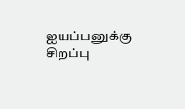ஐயப்பனுக்கு சிறப்பு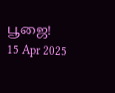பூஜை!
15 Apr 2025